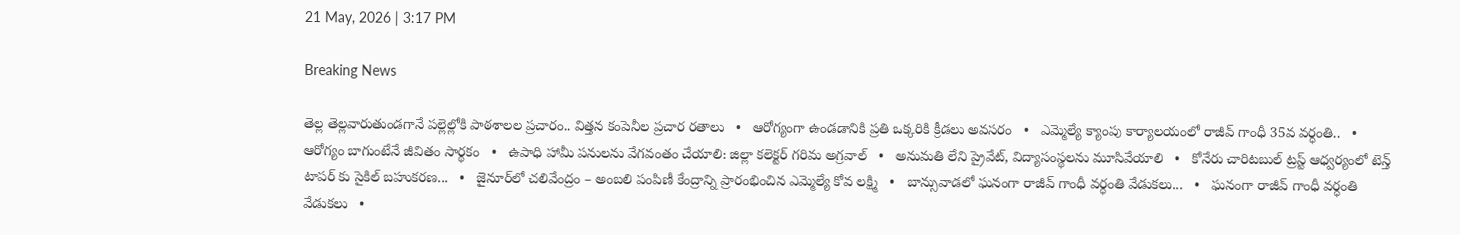21 May, 2026 | 3:17 PM

Breaking News

తెల్ల తెల్లవారుతుండగానే పల్లెల్లోకి పాఠశాలల ప్రచారం.. విత్తన కంపెనీల ప్రచార రతాలు   •   ఆరోగ్యంగా ఉండడానికి ప్రతి ఒక్కరికి క్రీడలు అవసరం   •   ఎమ్మెల్యే క్యాంపు కార్యాలయంలో రాజీవ్ గాంధీ 35వ వర్ధంతి..   •   ఆరోగ్యం బాగుంటేనే జీవితం సార్థకం   •   ఉపాధి హామీ పనులను వేగవంతం చేయాలి: జిల్లా కలెక్టర్ గరిమ అగ్రవాల్   •   అనుమతి లేని ప్రైవేట్, విద్యాసంస్థలను మూసివేయాలి   •   కోనేరు చారిటబుల్ ట్రస్ట్ ఆధ్వర్యంలో టెన్త్ టాపర్ కు సైకిల్ బహుకరణ...   •   జైనూర్‌లో చలివేంద్రం – అంబలి పంపిణీ కేంద్రాన్ని ప్రారంభించిన ఎమ్మెల్యే కోవ లక్ష్మి   •   బాన్సువాడలో ఘనంగా రాజీవ్ గాంధీ వర్ధంతి వేడుకలు...   •   ఘనంగా రాజీవ్ గాంధీ వర్ధంతి వేడుకలు   •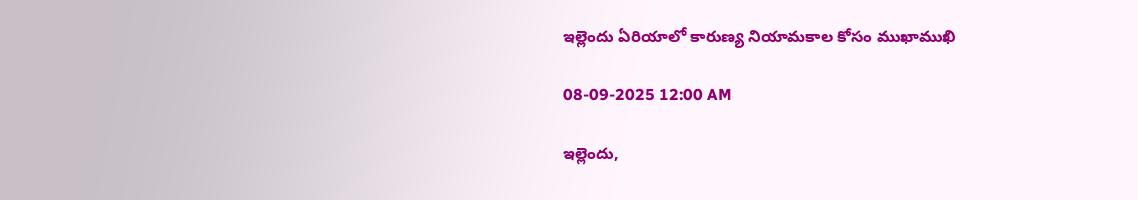ఇల్లెందు ఏరియాలో కారుణ్య నియామకాల కోసం ముఖాముఖి

08-09-2025 12:00 AM

ఇల్లెందు,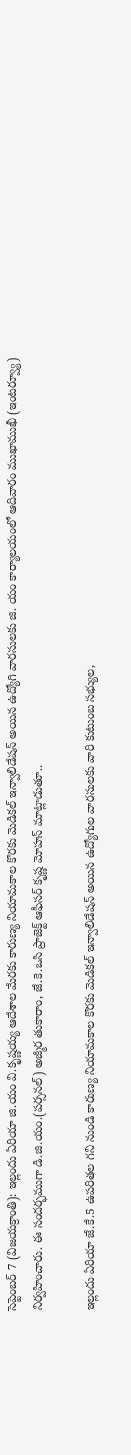సెప్టెంబర్ 7 (విజయక్రాంతి): ఇల్లందు ఏరియా జి.యం వి.కృష్ణయ్య ఆదేశాల మేరకు కారుణ్య నియామకాల కొరకు మెడికల్ ఇన్వాలిడేషన్ అయిన ఉద్యోగి వారసులకు జి. యం కార్యాలయంలో ఆదివారం ముఖాముఖీ (ఇంటర్వ్యూ) నిర్వహించారు. ఈ సందర్భముగా డి.జి.యం.(పర్సనల్) అజ్మీర తుకారాం, జే.కె.ఒసి ప్రాజెక్ట్ ఆఫీసర్ కృష్ణ మోహన్ మాట్లాడుతూ..

ఇల్లందు ఏరియా జే.కే.5 ఉపరితల గని నుండి కారుణ్య నియామకాల కొరకు మెడికల్ ఇన్వాలిడేషన్ అయిన ఉద్యోగుల వారసులకు వారి కుటుంబ సభ్యుల,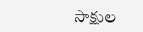సాక్షుల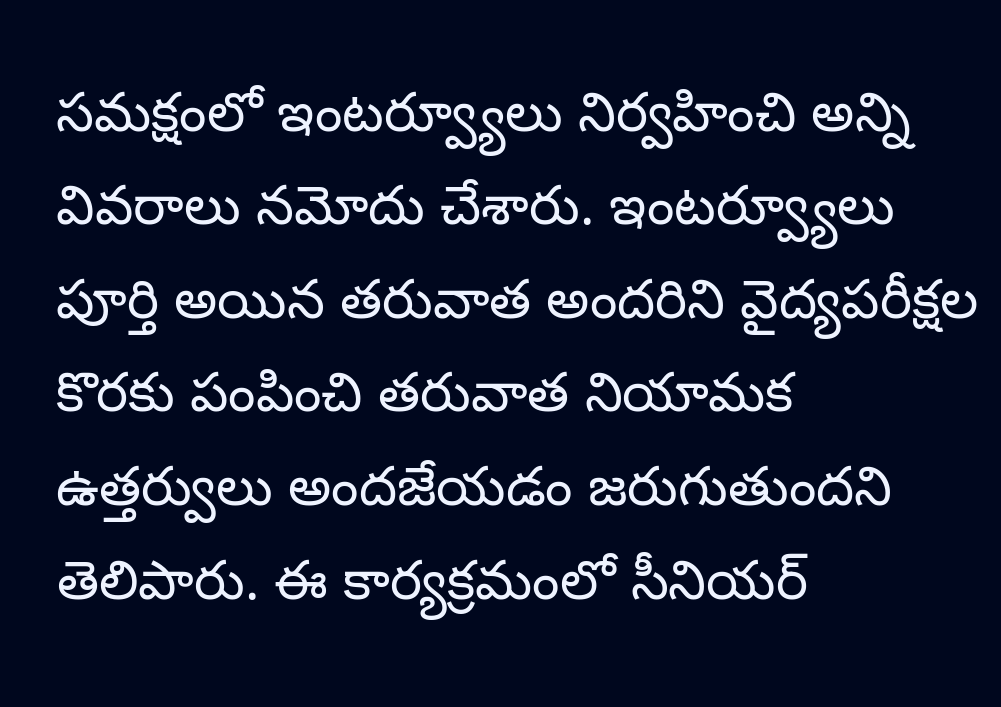సమక్షంలో ఇంటర్వ్యూలు నిర్వహించి అన్ని వివరాలు నమోదు చేశారు. ఇంటర్వ్యూలు పూర్తి అయిన తరువాత అందరిని వైద్యపరీక్షల కొరకు పంపించి తరువాత నియామక ఉత్తర్వులు అందజేయడం జరుగుతుందని తెలిపారు. ఈ కార్యక్రమంలో సీనియర్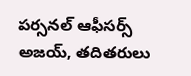పర్సనల్ ఆఫీసర్స్ అజయ్, తదితరులు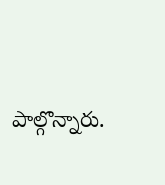పాల్గొన్నారు.